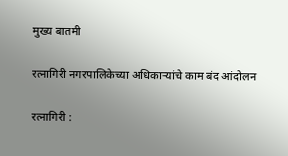मुख्य बातमी

रत्नागिरी नगरपालिकेच्या अधिकाऱ्यांचे काम बंद आंदोलन

रत्नागिरी :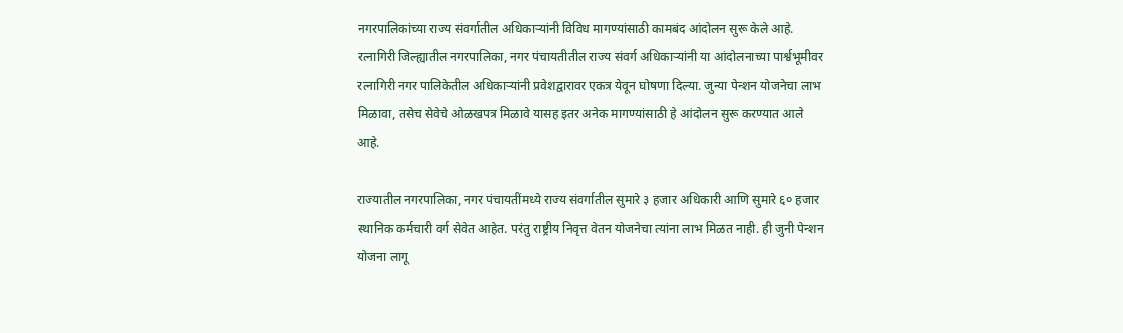नगरपालिकांच्या राज्य संवर्गातील अधिकाऱ्यांनी विविध मागण्यांसाठी कामबंद आंदोलन सुरू केले आहे. रत्नागिरी जिल्ह्यातील नगरपालिका, नगर पंचायतीतील राज्य संवर्ग अधिकाऱ्यांनी या आंदोलनाच्या पार्श्वभूमीवर रत्नागिरी नगर पालिकेतील अधिकाऱ्यांनी प्रवेशद्वारावर एकत्र येवून घोषणा दिल्या. जुन्या पेन्शन योजनेचा लाभ मिळावा, तसेच सेवेचे ओळखपत्र मिळावे यासह इतर अनेक मागण्यांसाठी हे आंदोलन सुरू करण्यात आले आहे.

राज्यातील नगरपालिका, नगर पंचायतींमध्ये राज्य संवर्गातील सुमारे ३ हजार अधिकारी आणि सुमारे ६० हजार स्थानिक कर्मचारी वर्ग सेवेत आहेत. परंतु राष्ट्रीय निवृत्त वेतन योजनेचा त्यांना लाभ मिळत नाही. ही जुनी पेन्शन योजना लागू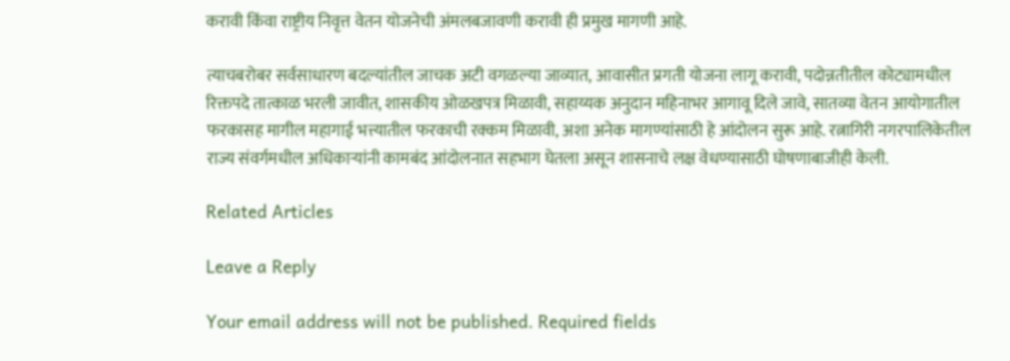करावी किंवा राष्ट्रीय निवृत्त वेतन योजनेची अंमलबजावणी करावी ही प्रमुख मागणी आहे.

त्याचबरोबर सर्वसाधारण बदल्यांतील जाचक अटी वगळल्या जाव्यात, आवासीत प्रगती योजना लागू करावी, पदोन्नतीतील कोट्यामधील रिक्तपदे तात्काळ भरली जावीत, शासकीय ओळखपत्र मिळावी, सहाय्यक अनुदान महिनाभर आगावू दिले जावे, सातव्या वेतन आयोगातील फरकासह मागील महागाई भत्त्यातील फरकाची रक्कम मिळावी, अशा अनेक मागण्यांसाठी हे आंदोलन सुरू आहे. रत्नागिरी नगरपालिकेतील राज्य संवर्गमधील अधिकाऱ्यांनी कामबंद आंदोलनात सहभाग घेतला असून शासनाचे लक्ष वेधण्यासाठी घोषणाबाजीही केली.

Related Articles

Leave a Reply

Your email address will not be published. Required fields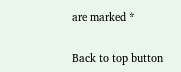are marked *

Back to top button